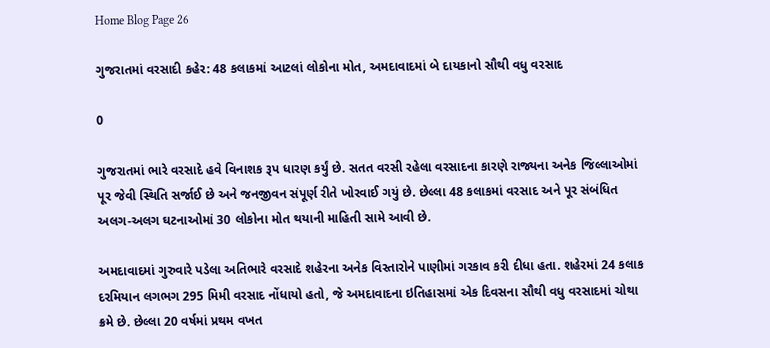Home Blog Page 26

ગુજરાતમાં વરસાદી કહેર: 48 કલાકમાં આટલાં લોકોના મોત, અમદાવાદમાં બે દાયકાનો સૌથી વધુ વરસાદ

0

ગુજરાતમાં ભારે વરસાદે હવે વિનાશક રૂપ ધારણ કર્યું છે. સતત વરસી રહેલા વરસાદના કારણે રાજ્યના અનેક જિલ્લાઓમાં પૂર જેવી સ્થિતિ સર્જાઈ છે અને જનજીવન સંપૂર્ણ રીતે ખોરવાઈ ગયું છે. છેલ્લા 48 કલાકમાં વરસાદ અને પૂર સંબંધિત અલગ-અલગ ઘટનાઓમાં 30 લોકોના મોત થયાની માહિતી સામે આવી છે.

અમદાવાદમાં ગુરુવારે પડેલા અતિભારે વરસાદે શહેરના અનેક વિસ્તારોને પાણીમાં ગરકાવ કરી દીધા હતા. શહેરમાં 24 કલાક દરમિયાન લગભગ 295 મિમી વરસાદ નોંધાયો હતો, જે અમદાવાદના ઇતિહાસમાં એક દિવસના સૌથી વધુ વરસાદમાં ચોથા ક્રમે છે. છેલ્લા 20 વર્ષમાં પ્રથમ વખત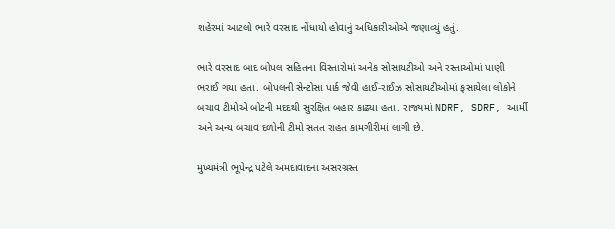શહેરમાં આટલો ભારે વરસાદ નોંધાયો હોવાનું અધિકારીઓએ જણાવ્યું હતું.

ભારે વરસાદ બાદ બોપલ સહિતના વિસ્તારોમાં અનેક સોસાયટીઓ અને રસ્તાઓમાં પાણી ભરાઈ ગયા હતા. બોપલની સેન્ટોસા પાર્ક જેવી હાઈ-રાઈઝ સોસાયટીઓમાં ફસાયેલા લોકોને બચાવ ટીમોએ બોટની મદદથી સુરક્ષિત બહાર કાઢ્યા હતા. રાજ્યમાં NDRF, SDRF, આર્મી અને અન્ય બચાવ દળોની ટીમો સતત રાહત કામગીરીમાં લાગી છે.

મુખ્યમંત્રી ભૂપેન્દ્ર પટેલે અમદાવાદના અસરગ્રસ્ત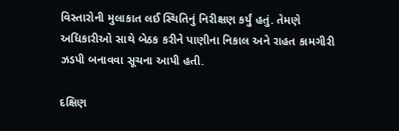વિસ્તારોની મુલાકાત લઈ સ્થિતિનું નિરીક્ષણ કર્યું હતું. તેમણે અધિકારીઓ સાથે બેઠક કરીને પાણીના નિકાલ અને રાહત કામગીરી ઝડપી બનાવવા સૂચના આપી હતી.

દક્ષિણ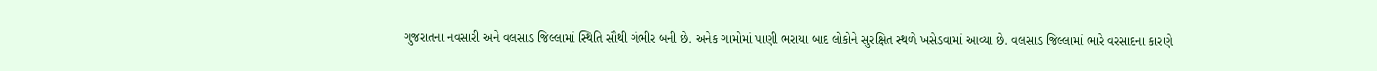ગુજરાતના નવસારી અને વલસાડ જિલ્લામાં સ્થિતિ સૌથી ગંભીર બની છે. અનેક ગામોમાં પાણી ભરાયા બાદ લોકોને સુરક્ષિત સ્થળે ખસેડવામાં આવ્યા છે. વલસાડ જિલ્લામાં ભારે વરસાદના કારણે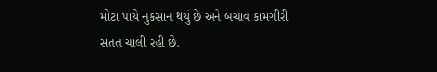મોટા પાયે નુકસાન થયું છે અને બચાવ કામગીરી સતત ચાલી રહી છે.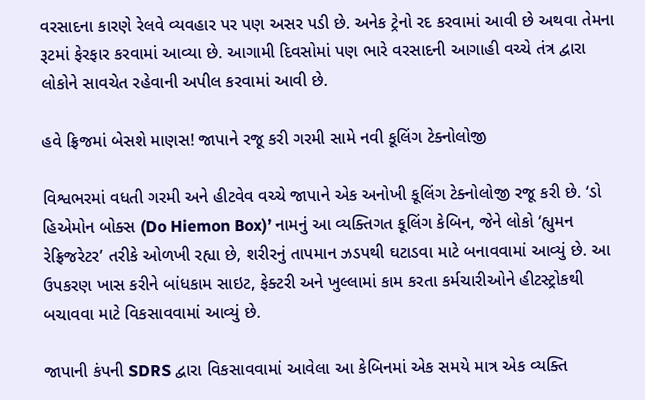વરસાદના કારણે રેલવે વ્યવહાર પર પણ અસર પડી છે. અનેક ટ્રેનો રદ કરવામાં આવી છે અથવા તેમના રૂટમાં ફેરફાર કરવામાં આવ્યા છે. આગામી દિવસોમાં પણ ભારે વરસાદની આગાહી વચ્ચે તંત્ર દ્વારા લોકોને સાવચેત રહેવાની અપીલ કરવામાં આવી છે.

હવે ફ્રિજમાં બેસશે માણસ! જાપાને રજૂ કરી ગરમી સામે નવી કૂલિંગ ટેક્નોલોજી

વિશ્વભરમાં વધતી ગરમી અને હીટવેવ વચ્ચે જાપાને એક અનોખી કૂલિંગ ટેક્નોલોજી રજૂ કરી છે. ‘ડો હિએમોન બોક્સ (Do Hiemon Box)’ નામનું આ વ્યક્તિગત કૂલિંગ કેબિન, જેને લોકો ‘હ્યુમન રેફ્રિજરેટર’ તરીકે ઓળખી રહ્યા છે, શરીરનું તાપમાન ઝડપથી ઘટાડવા માટે બનાવવામાં આવ્યું છે. આ ઉપકરણ ખાસ કરીને બાંધકામ સાઇટ, ફેક્ટરી અને ખુલ્લામાં કામ કરતા કર્મચારીઓને હીટસ્ટ્રોકથી બચાવવા માટે વિકસાવવામાં આવ્યું છે.

જાપાની કંપની SDRS દ્વારા વિકસાવવામાં આવેલા આ કેબિનમાં એક સમયે માત્ર એક વ્યક્તિ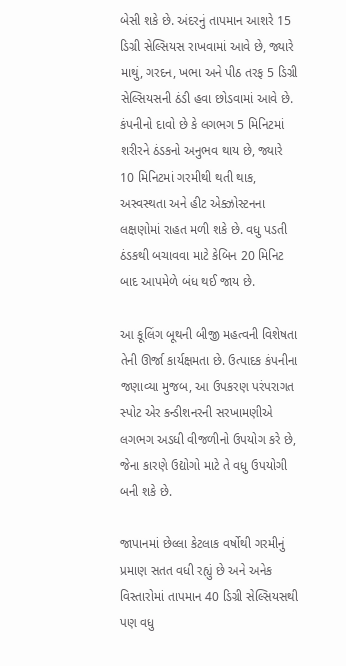બેસી શકે છે. અંદરનું તાપમાન આશરે 15 ડિગ્રી સેલ્સિયસ રાખવામાં આવે છે, જ્યારે માથું, ગરદન, ખભા અને પીઠ તરફ 5 ડિગ્રી સેલ્સિયસની ઠંડી હવા છોડવામાં આવે છે. કંપનીનો દાવો છે કે લગભગ 5 મિનિટમાં શરીરને ઠંડકનો અનુભવ થાય છે, જ્યારે 10 મિનિટમાં ગરમીથી થતી થાક, અસ્વસ્થતા અને હીટ એક્ઝોસ્ટનના લક્ષણોમાં રાહત મળી શકે છે. વધુ પડતી ઠંડકથી બચાવવા માટે કેબિન 20 મિનિટ બાદ આપમેળે બંધ થઈ જાય છે.

આ કૂલિંગ બૂથની બીજી મહત્વની વિશેષતા તેની ઊર્જા કાર્યક્ષમતા છે. ઉત્પાદક કંપનીના જણાવ્યા મુજબ, આ ઉપકરણ પરંપરાગત સ્પોટ એર કન્ડીશનરની સરખામણીએ લગભગ અડધી વીજળીનો ઉપયોગ કરે છે, જેના કારણે ઉદ્યોગો માટે તે વધુ ઉપયોગી બની શકે છે.

જાપાનમાં છેલ્લા કેટલાક વર્ષોથી ગરમીનું પ્રમાણ સતત વધી રહ્યું છે અને અનેક વિસ્તારોમાં તાપમાન 40 ડિગ્રી સેલ્સિયસથી પણ વધુ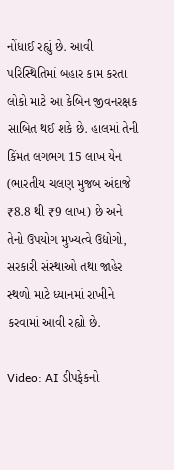નોંધાઈ રહ્યું છે. આવી પરિસ્થિતિમાં બહાર કામ કરતા લોકો માટે આ કેબિન જીવનરક્ષક સાબિત થઈ શકે છે. હાલમાં તેની કિંમત લગભગ 15 લાખ યેન (ભારતીય ચલણ મુજબ અંદાજે ₹8.8 થી ₹9 લાખ) છે અને તેનો ઉપયોગ મુખ્યત્વે ઉદ્યોગો, સરકારી સંસ્થાઓ તથા જાહેર સ્થળો માટે ધ્યાનમાં રાખીને કરવામાં આવી રહ્યો છે.

Video: AI ડીપફેકનો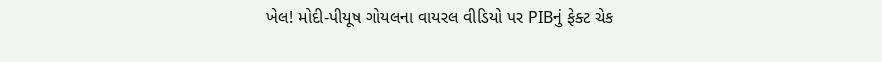ખેલ! મોદી-પીયૂષ ગોયલના વાયરલ વીડિયો પર PIBનું ફેક્ટ ચેક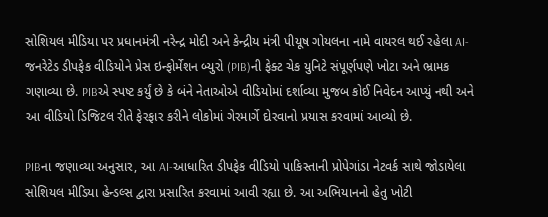સોશિયલ મીડિયા પર પ્રધાનમંત્રી નરેન્દ્ર મોદી અને કેન્દ્રીય મંત્રી પીયૂષ ગોયલના નામે વાયરલ થઈ રહેલા AI-જનરેટેડ ડીપફેક વીડિયોને પ્રેસ ઇન્ફોર્મેશન બ્યુરો (PIB)ની ફેક્ટ ચેક યુનિટે સંપૂર્ણપણે ખોટા અને ભ્રામક ગણાવ્યા છે. PIBએ સ્પષ્ટ કર્યું છે કે બંને નેતાઓએ વીડિયોમાં દર્શાવ્યા મુજબ કોઈ નિવેદન આપ્યું નથી અને આ વીડિયો ડિજિટલ રીતે ફેરફાર કરીને લોકોમાં ગેરમાર્ગે દોરવાનો પ્રયાસ કરવામાં આવ્યો છે.

PIBના જણાવ્યા અનુસાર, આ AI-આધારિત ડીપફેક વીડિયો પાકિસ્તાની પ્રોપેગાંડા નેટવર્ક સાથે જોડાયેલા સોશિયલ મીડિયા હેન્ડલ્સ દ્વારા પ્રસારિત કરવામાં આવી રહ્યા છે. આ અભિયાનનો હેતુ ખોટી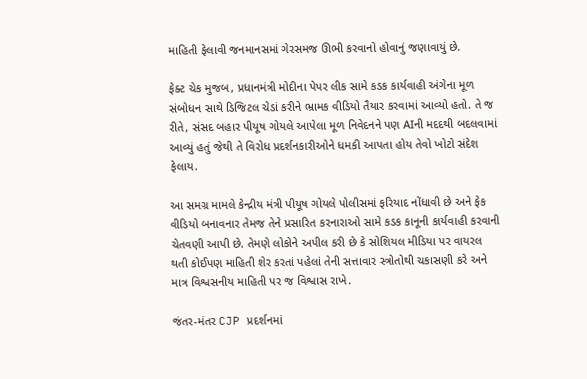માહિતી ફેલાવી જનમાનસમાં ગેરસમજ ઊભી કરવાનો હોવાનું જણાવાયું છે.

ફેક્ટ ચેક મુજબ, પ્રધાનમંત્રી મોદીના પેપર લીક સામે કડક કાર્યવાહી અંગેના મૂળ સંબોધન સાથે ડિજિટલ ચેડાં કરીને ભ્રામક વીડિયો તૈયાર કરવામાં આવ્યો હતો. તે જ રીતે, સંસદ બહાર પીયૂષ ગોયલે આપેલા મૂળ નિવેદનને પણ AIની મદદથી બદલવામાં આવ્યું હતું જેથી તે વિરોધ પ્રદર્શનકારીઓને ધમકી આપતા હોય તેવો ખોટો સંદેશ ફેલાય.

આ સમગ્ર મામલે કેન્દ્રીય મંત્રી પીયૂષ ગોયલે પોલીસમાં ફરિયાદ નોંધાવી છે અને ફેક વીડિયો બનાવનાર તેમજ તેને પ્રસારિત કરનારાઓ સામે કડક કાનૂની કાર્યવાહી કરવાની ચેતવણી આપી છે. તેમણે લોકોને અપીલ કરી છે કે સોશિયલ મીડિયા પર વાયરલ થતી કોઈપણ માહિતી શેર કરતાં પહેલાં તેની સત્તાવાર સ્ત્રોતોથી ચકાસણી કરે અને માત્ર વિશ્વસનીય માહિતી પર જ વિશ્વાસ રાખે.

જંતર-મંતર CJP પ્રદર્શનમાં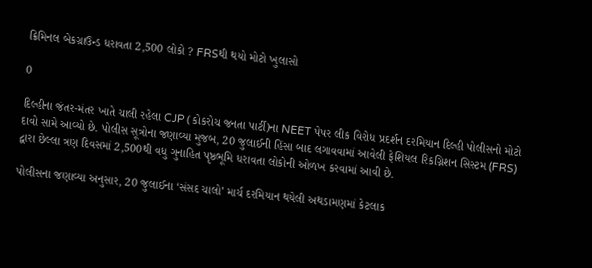ક્રિમિનલ બેકગ્રાઉન્ડ ધરાવતા 2,500 લોકો ? FRSથી થયો મોટો ખુલાસો

0

દિલ્હીના જંતર-મંતર ખાતે ચાલી રહેલા CJP (કોકરોચ જનતા પાર્ટી)ના NEET પેપર લીક વિરોધ પ્રદર્શન દરમિયાન દિલ્હી પોલીસનો મોટો દાવો સામે આવ્યો છે. પોલીસ સૂત્રોના જણાવ્યા મુજબ, 20 જુલાઈની હિંસા બાદ લગાવવામાં આવેલી ફેશિયલ રિકગ્નિશન સિસ્ટમ (FRS) દ્વારા છેલ્લા ત્રણ દિવસમાં 2,500થી વધુ ગુનાહિત પૃષ્ઠભૂમિ ધરાવતા લોકોની ઓળખ કરવામાં આવી છે.

પોલીસના જણાવ્યા અનુસાર, 20 જુલાઈના ‘સંસદ ચાલો’ માર્ચ દરમિયાન થયેલી અથડામણમાં કેટલાક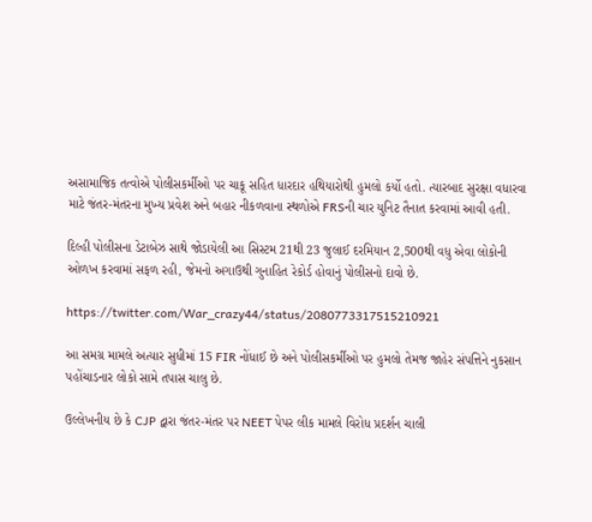અસામાજિક તત્વોએ પોલીસકર્મીઓ પર ચાકૂ સહિત ધારદાર હથિયારોથી હુમલો કર્યો હતો. ત્યારબાદ સુરક્ષા વધારવા માટે જંતર-મંતરના મુખ્ય પ્રવેશ અને બહાર નીકળવાના સ્થળોએ FRSની ચાર યુનિટ તૈનાત કરવામાં આવી હતી.

દિલ્હી પોલીસના ડેટાબેઝ સાથે જોડાયેલી આ સિસ્ટમ 21થી 23 જુલાઈ દરમિયાન 2,500થી વધુ એવા લોકોની ઓળખ કરવામાં સફળ રહી, જેમનો અગાઉથી ગુનાહિત રેકોર્ડ હોવાનું પોલીસનો દાવો છે.

https://twitter.com/War_crazy44/status/2080773317515210921

આ સમગ્ર મામલે અત્યાર સુધીમાં 15 FIR નોંધાઈ છે અને પોલીસકર્મીઓ પર હુમલો તેમજ જાહેર સંપત્તિને નુકસાન પહોંચાડનાર લોકો સામે તપાસ ચાલુ છે.

ઉલ્લેખનીય છે કે CJP દ્વારા જંતર-મંતર પર NEET પેપર લીક મામલે વિરોધ પ્રદર્શન ચાલી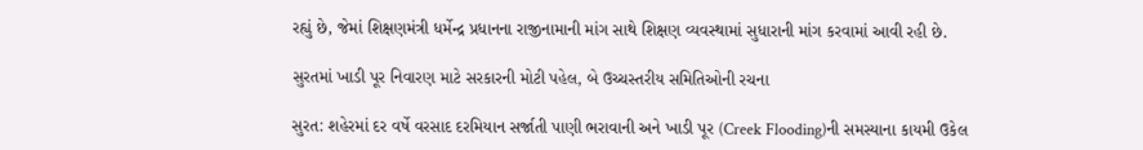રહ્યું છે, જેમાં શિક્ષણમંત્રી ધર્મેન્દ્ર પ્રધાનના રાજીનામાની માંગ સાથે શિક્ષણ વ્યવસ્થામાં સુધારાની માંગ કરવામાં આવી રહી છે.

સુરતમાં ખાડી પૂર નિવારણ માટે સરકારની મોટી પહેલ, બે ઉચ્ચસ્તરીય સમિતિઓની રચના

સુરત: શહેરમાં દર વર્ષે વરસાદ દરમિયાન સર્જાતી પાણી ભરાવાની અને ખાડી પૂર (Creek Flooding)ની સમસ્યાના કાયમી ઉકેલ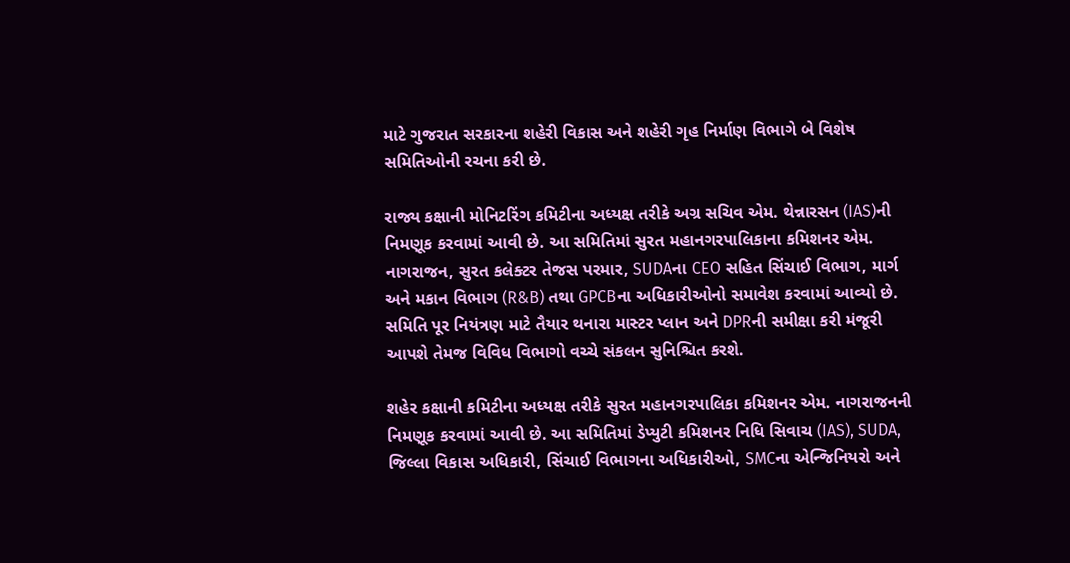માટે ગુજરાત સરકારના શહેરી વિકાસ અને શહેરી ગૃહ નિર્માણ વિભાગે બે વિશેષ સમિતિઓની રચના કરી છે.

રાજ્ય કક્ષાની મોનિટરિંગ કમિટીના અધ્યક્ષ તરીકે અગ્ર સચિવ એમ. થેન્નારસન (IAS)ની નિમણૂક કરવામાં આવી છે. આ સમિતિમાં સુરત મહાનગરપાલિકાના કમિશનર એમ. નાગરાજન, સુરત કલેક્ટર તેજસ પરમાર, SUDAના CEO સહિત સિંચાઈ વિભાગ, માર્ગ અને મકાન વિભાગ (R&B) તથા GPCBના અધિકારીઓનો સમાવેશ કરવામાં આવ્યો છે. સમિતિ પૂર નિયંત્રણ માટે તૈયાર થનારા માસ્ટર પ્લાન અને DPRની સમીક્ષા કરી મંજૂરી આપશે તેમજ વિવિધ વિભાગો વચ્ચે સંકલન સુનિશ્ચિત કરશે.

શહેર કક્ષાની કમિટીના અધ્યક્ષ તરીકે સુરત મહાનગરપાલિકા કમિશનર એમ. નાગરાજનની નિમણૂક કરવામાં આવી છે. આ સમિતિમાં ડેપ્યુટી કમિશનર નિધિ સિવાચ (IAS), SUDA, જિલ્લા વિકાસ અધિકારી, સિંચાઈ વિભાગના અધિકારીઓ, SMCના એન્જિનિયરો અને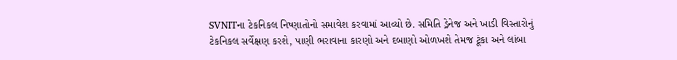SVNITના ટેકનિકલ નિષ્ણાતોનો સમાવેશ કરવામાં આવ્યો છે. સમિતિ ડ્રેનેજ અને ખાડી વિસ્તારોનું ટેકનિકલ સર્વેક્ષણ કરશે, પાણી ભરાવાના કારણો અને દબાણો ઓળખશે તેમજ ટૂંકા અને લાંબા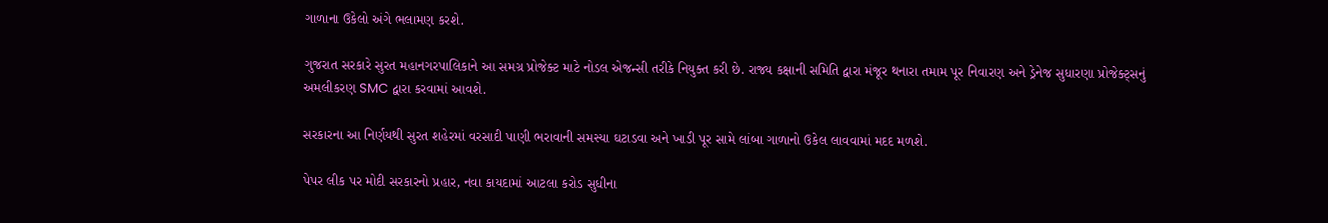ગાળાના ઉકેલો અંગે ભલામણ કરશે.

ગુજરાત સરકારે સુરત મહાનગરપાલિકાને આ સમગ્ર પ્રોજેક્ટ માટે નોડલ એજન્સી તરીકે નિયુક્ત કરી છે. રાજ્ય કક્ષાની સમિતિ દ્વારા મંજૂર થનારા તમામ પૂર નિવારણ અને ડ્રેનેજ સુધારણા પ્રોજેક્ટ્સનું અમલીકરણ SMC દ્વારા કરવામાં આવશે.

સરકારના આ નિર્ણયથી સુરત શહેરમાં વરસાદી પાણી ભરાવાની સમસ્યા ઘટાડવા અને ખાડી પૂર સામે લાંબા ગાળાનો ઉકેલ લાવવામાં મદદ મળશે.

પેપર લીક પર મોદી સરકારનો પ્રહાર, નવા કાયદામાં આટલા કરોડ સુધીના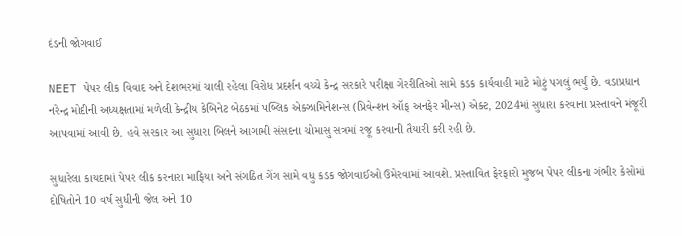દંડની જોગવાઈ

NEET પેપર લીક વિવાદ અને દેશભરમાં ચાલી રહેલા વિરોધ પ્રદર્શન વચ્ચે કેન્દ્ર સરકારે પરીક્ષા ગેરરીતિઓ સામે કડક કાર્યવાહી માટે મોટું પગલું ભર્યું છે. વડાપ્રધાન નરેન્દ્ર મોદીની અધ્યક્ષતામાં મળેલી કેન્દ્રીય કેબિનેટ બેઠકમાં પબ્લિક એક્ઝામિનેશન્સ (પ્રિવેન્શન ઑફ અનફેર મીન્સ) એક્ટ, 2024માં સુધારા કરવાના પ્રસ્તાવને મંજૂરી આપવામાં આવી છે. હવે સરકાર આ સુધારા બિલને આગામી સંસદના ચોમાસુ સત્રમાં રજૂ કરવાની તૈયારી કરી રહી છે.

સુધારેલા કાયદામાં પેપર લીક કરનારા માફિયા અને સંગઠિત ગેંગ સામે વધુ કડક જોગવાઈઓ ઉમેરવામાં આવશે. પ્રસ્તાવિત ફેરફારો મુજબ પેપર લીકના ગંભીર કેસોમાં દોષિતોને 10 વર્ષ સુધીની જેલ અને 10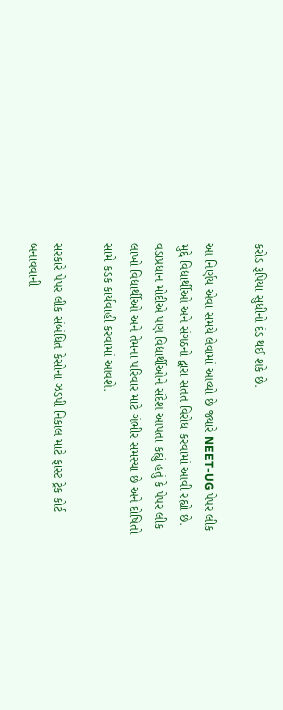કરોડ રૂપિયા સુધીનો દંડ થઈ શકે છે.

આ નિર્ણય એવા સમયે લેવામાં આવ્યો છે જ્યારે NEET-UG પેપર લીક મુદ્દે વિદ્યાર્થીઓ અને સંગઠનો દ્વારા સતત વિરોધ કરવામાં આવી રહ્યો છે. વડાપ્રધાન મોદીએ પણ વિદ્યાર્થીઓને સંદેશ આપતા કહ્યું હતું કે પેપર લીક લાખો વિદ્યાર્થીઓ અને તેમના પરિવાર માટે ગંભીર સમસ્યા છે અને દોષિતો સામે કડક કાર્યવાહી કરવામાં આવશે.

સરકારે પેપર લીક સંબંધિત કેસોના ઝડપી નિકાલ માટે ફાસ્ટ ટ્રેક કોર્ટ બનાવવાની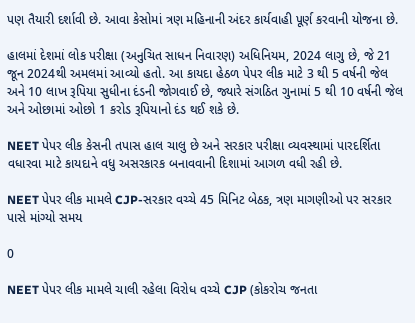પણ તૈયારી દર્શાવી છે. આવા કેસોમાં ત્રણ મહિનાની અંદર કાર્યવાહી પૂર્ણ કરવાની યોજના છે.

હાલમાં દેશમાં લોક પરીક્ષા (અનુચિત સાધન નિવારણ) અધિનિયમ, 2024 લાગુ છે, જે 21 જૂન 2024થી અમલમાં આવ્યો હતો. આ કાયદા હેઠળ પેપર લીક માટે 3 થી 5 વર્ષની જેલ અને 10 લાખ રૂપિયા સુધીના દંડની જોગવાઈ છે, જ્યારે સંગઠિત ગુનામાં 5 થી 10 વર્ષની જેલ અને ઓછામાં ઓછો 1 કરોડ રૂપિયાનો દંડ થઈ શકે છે.

NEET પેપર લીક કેસની તપાસ હાલ ચાલુ છે અને સરકાર પરીક્ષા વ્યવસ્થામાં પારદર્શિતા વધારવા માટે કાયદાને વધુ અસરકારક બનાવવાની દિશામાં આગળ વધી રહી છે.

NEET પેપર લીક મામલે CJP-સરકાર વચ્ચે 45 મિનિટ બેઠક, ત્રણ માગણીઓ પર સરકાર પાસે માંગ્યો સમય

0

NEET પેપર લીક મામલે ચાલી રહેલા વિરોધ વચ્ચે CJP (કોકરોચ જનતા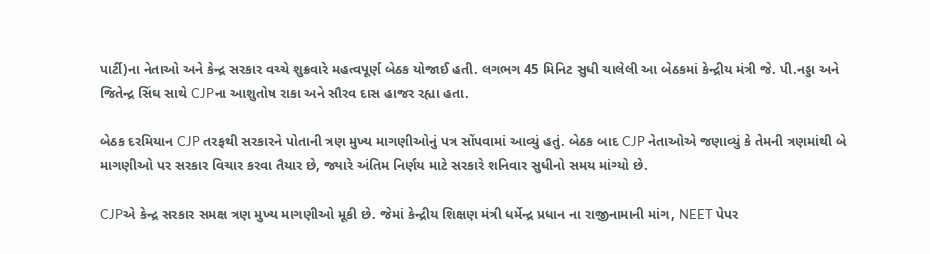પાર્ટી)ના નેતાઓ અને કેન્દ્ર સરકાર વચ્ચે શુક્રવારે મહત્વપૂર્ણ બેઠક યોજાઈ હતી. લગભગ 45 મિનિટ સુધી ચાલેલી આ બેઠકમાં કેન્દ્રીય મંત્રી જે. પી.નડ્ડા અને જિતેન્દ્ર સિંઘ સાથે CJPના આશુતોષ રાકા અને સૌરવ દાસ હાજર રહ્યા હતા.

બેઠક દરમિયાન CJP તરફથી સરકારને પોતાની ત્રણ મુખ્ય માગણીઓનું પત્ર સોંપવામાં આવ્યું હતું. બેઠક બાદ CJP નેતાઓએ જણાવ્યું કે તેમની ત્રણમાંથી બે માગણીઓ પર સરકાર વિચાર કરવા તૈયાર છે, જ્યારે અંતિમ નિર્ણય માટે સરકારે શનિવાર સુધીનો સમય માંગ્યો છે.

CJPએ કેન્દ્ર સરકાર સમક્ષ ત્રણ મુખ્ય માગણીઓ મૂકી છે. જેમાં કેન્દ્રીય શિક્ષણ મંત્રી ધર્મેન્દ્ર પ્રધાન ના રાજીનામાની માંગ, NEET પેપર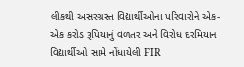લીકથી અસરગ્રસ્ત વિદ્યાર્થીઓના પરિવારોને એક-એક કરોડ રૂપિયાનું વળતર અને વિરોધ દરમિયાન વિદ્યાર્થીઓ સામે નોંધાયેલી FIR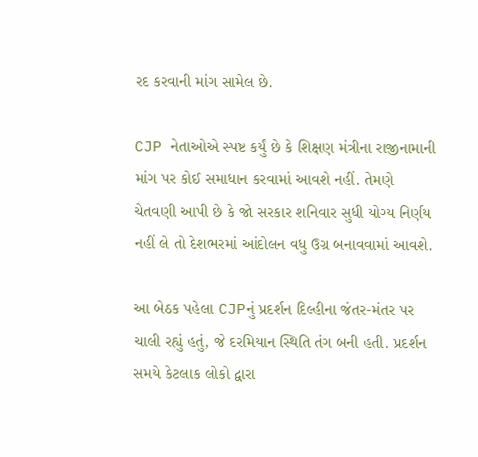રદ કરવાની માંગ સામેલ છે.

CJP નેતાઓએ સ્પષ્ટ કર્યું છે કે શિક્ષણ મંત્રીના રાજીનામાની માંગ પર કોઈ સમાધાન કરવામાં આવશે નહીં. તેમણે ચેતવણી આપી છે કે જો સરકાર શનિવાર સુધી યોગ્ય નિર્ણય નહીં લે તો દેશભરમાં આંદોલન વધુ ઉગ્ર બનાવવામાં આવશે.

આ બેઠક પહેલા CJPનું પ્રદર્શન દિલ્હીના જંતર-મંતર પર ચાલી રહ્યું હતું, જે દરમિયાન સ્થિતિ તંગ બની હતી. પ્રદર્શન સમયે કેટલાક લોકો દ્વારા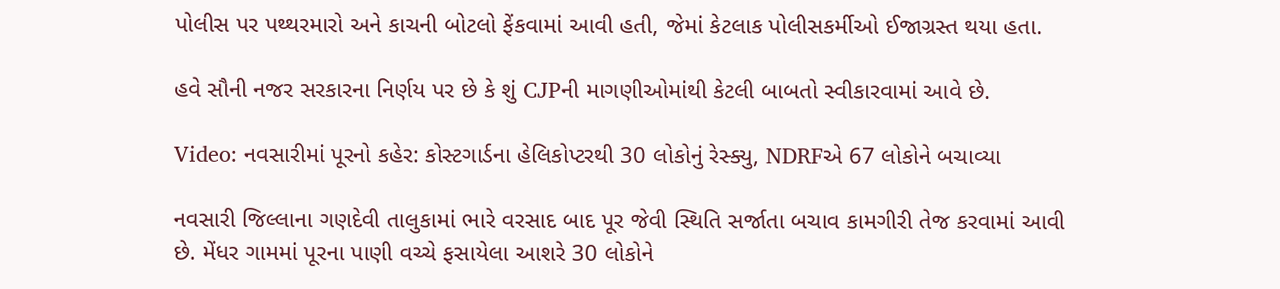પોલીસ પર પથ્થરમારો અને કાચની બોટલો ફેંકવામાં આવી હતી, જેમાં કેટલાક પોલીસકર્મીઓ ઈજાગ્રસ્ત થયા હતા.

હવે સૌની નજર સરકારના નિર્ણય પર છે કે શું CJPની માગણીઓમાંથી કેટલી બાબતો સ્વીકારવામાં આવે છે.

Video: નવસારીમાં પૂરનો કહેર: કોસ્ટગાર્ડના હેલિકોપ્ટરથી 30 લોકોનું રેસ્ક્યુ, NDRFએ 67 લોકોને બચાવ્યા

નવસારી જિલ્લાના ગણદેવી તાલુકામાં ભારે વરસાદ બાદ પૂર જેવી સ્થિતિ સર્જાતા બચાવ કામગીરી તેજ કરવામાં આવી છે. મેંધર ગામમાં પૂરના પાણી વચ્ચે ફસાયેલા આશરે 30 લોકોને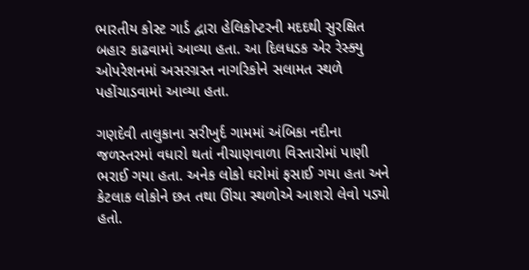ભારતીય કોસ્ટ ગાર્ડ દ્વારા હેલિકોપ્ટરની મદદથી સુરક્ષિત બહાર કાઢવામાં આવ્યા હતા. આ દિલધડક એર રેસ્ક્યુ ઓપરેશનમાં અસરગ્રસ્ત નાગરિકોને સલામત સ્થળે પહોંચાડવામાં આવ્યા હતા.

ગણદેવી તાલુકાના સરીખુર્દ ગામમાં અંબિકા નદીના જળસ્તરમાં વધારો થતાં નીચાણવાળા વિસ્તારોમાં પાણી ભરાઈ ગયા હતા. અનેક લોકો ઘરોમાં ફસાઈ ગયા હતા અને કેટલાક લોકોને છત તથા ઊંચા સ્થળોએ આશરો લેવો પડ્યો હતો.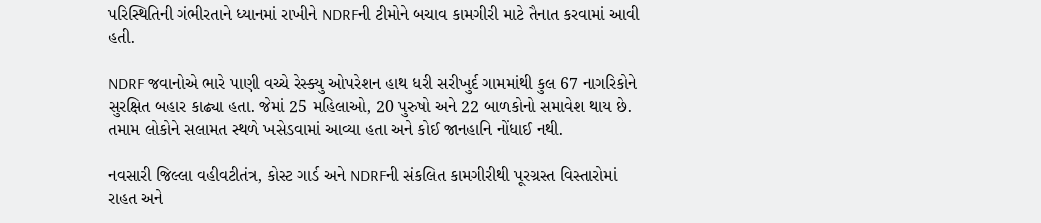પરિસ્થિતિની ગંભીરતાને ધ્યાનમાં રાખીને NDRFની ટીમોને બચાવ કામગીરી માટે તૈનાત કરવામાં આવી હતી.

NDRF જવાનોએ ભારે પાણી વચ્ચે રેસ્ક્યુ ઓપરેશન હાથ ધરી સરીખુર્દ ગામમાંથી કુલ 67 નાગરિકોને સુરક્ષિત બહાર કાઢ્યા હતા. જેમાં 25 મહિલાઓ, 20 પુરુષો અને 22 બાળકોનો સમાવેશ થાય છે. તમામ લોકોને સલામત સ્થળે ખસેડવામાં આવ્યા હતા અને કોઈ જાનહાનિ નોંધાઈ નથી.

નવસારી જિલ્લા વહીવટીતંત્ર, કોસ્ટ ગાર્ડ અને NDRFની સંકલિત કામગીરીથી પૂરગ્રસ્ત વિસ્તારોમાં રાહત અને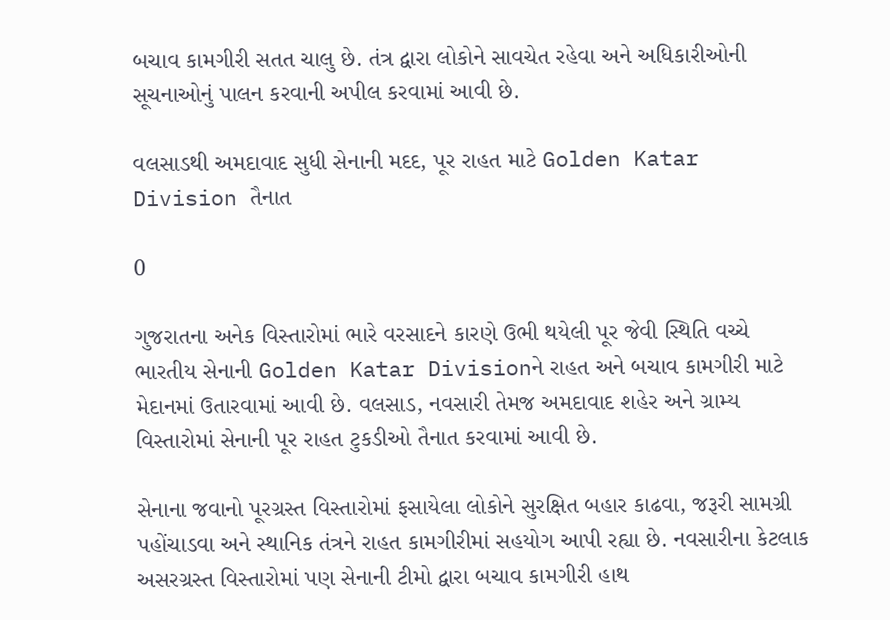બચાવ કામગીરી સતત ચાલુ છે. તંત્ર દ્વારા લોકોને સાવચેત રહેવા અને અધિકારીઓની સૂચનાઓનું પાલન કરવાની અપીલ કરવામાં આવી છે.

વલસાડથી અમદાવાદ સુધી સેનાની મદદ, પૂર રાહત માટે Golden Katar Division તૈનાત

0

ગુજરાતના અનેક વિસ્તારોમાં ભારે વરસાદને કારણે ઉભી થયેલી પૂર જેવી સ્થિતિ વચ્ચે ભારતીય સેનાની Golden Katar Divisionને રાહત અને બચાવ કામગીરી માટે મેદાનમાં ઉતારવામાં આવી છે. વલસાડ, નવસારી તેમજ અમદાવાદ શહેર અને ગ્રામ્ય વિસ્તારોમાં સેનાની પૂર રાહત ટુકડીઓ તૈનાત કરવામાં આવી છે.

સેનાના જવાનો પૂરગ્રસ્ત વિસ્તારોમાં ફસાયેલા લોકોને સુરક્ષિત બહાર કાઢવા, જરૂરી સામગ્રી પહોંચાડવા અને સ્થાનિક તંત્રને રાહત કામગીરીમાં સહયોગ આપી રહ્યા છે. નવસારીના કેટલાક અસરગ્રસ્ત વિસ્તારોમાં પણ સેનાની ટીમો દ્વારા બચાવ કામગીરી હાથ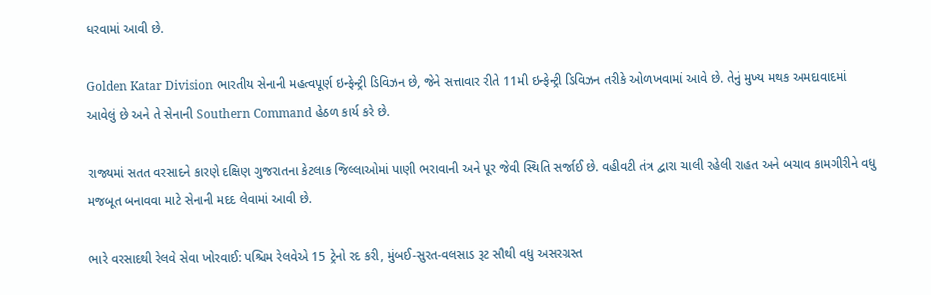ધરવામાં આવી છે.

Golden Katar Division ભારતીય સેનાની મહત્વપૂર્ણ ઇન્ફેન્ટ્રી ડિવિઝન છે, જેને સત્તાવાર રીતે 11મી ઇન્ફેન્ટ્રી ડિવિઝન તરીકે ઓળખવામાં આવે છે. તેનું મુખ્ય મથક અમદાવાદમાં આવેલું છે અને તે સેનાની Southern Command હેઠળ કાર્ય કરે છે.

રાજ્યમાં સતત વરસાદને કારણે દક્ષિણ ગુજરાતના કેટલાક જિલ્લાઓમાં પાણી ભરાવાની અને પૂર જેવી સ્થિતિ સર્જાઈ છે. વહીવટી તંત્ર દ્વારા ચાલી રહેલી રાહત અને બચાવ કામગીરીને વધુ મજબૂત બનાવવા માટે સેનાની મદદ લેવામાં આવી છે.

ભારે વરસાદથી રેલવે સેવા ખોરવાઈ: પશ્ચિમ રેલવેએ 15 ટ્રેનો રદ કરી, મુંબઈ-સુરત-વલસાડ રૂટ સૌથી વધુ અસરગ્રસ્ત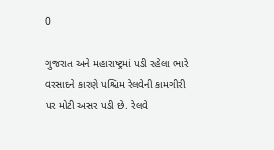0

ગુજરાત અને મહારાષ્ટ્રમાં પડી રહેલા ભારે વરસાદને કારણે પશ્ચિમ રેલવેની કામગીરી પર મોટી અસર પડી છે. રેલવે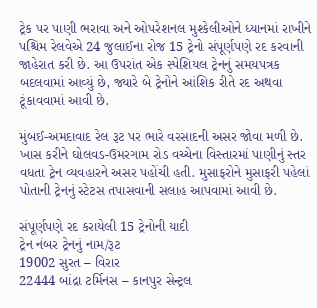ટ્રેક પર પાણી ભરાવા અને ઓપરેશનલ મુશ્કેલીઓને ધ્યાનમાં રાખીને પશ્ચિમ રેલવેએ 24 જુલાઈના રોજ 15 ટ્રેનો સંપૂર્ણપણે રદ કરવાની જાહેરાત કરી છે. આ ઉપરાંત એક સ્પેશિયલ ટ્રેનનું સમયપત્રક બદલવામાં આવ્યું છે, જ્યારે બે ટ્રેનોને આંશિક રીતે રદ અથવા ટૂંકાવવામાં આવી છે.

મુંબઈ-અમદાવાદ રેલ રૂટ પર ભારે વરસાદની અસર જોવા મળી છે. ખાસ કરીને ઘોલવડ-ઉમરગામ રોડ વચ્ચેના વિસ્તારમાં પાણીનું સ્તર વધતા ટ્રેન વ્યવહારને અસર પહોંચી હતી. મુસાફરોને મુસાફરી પહેલાં પોતાની ટ્રેનનું સ્ટેટસ તપાસવાની સલાહ આપવામાં આવી છે.

સંપૂર્ણપણે રદ કરાયેલી 15 ટ્રેનોની યાદી
ટ્રેન નંબર ટ્રેનનું નામ/રૂટ
19002 સુરત – વિરાર
22444 બાંદ્રા ટર્મિનસ – કાનપુર સેન્ટ્રલ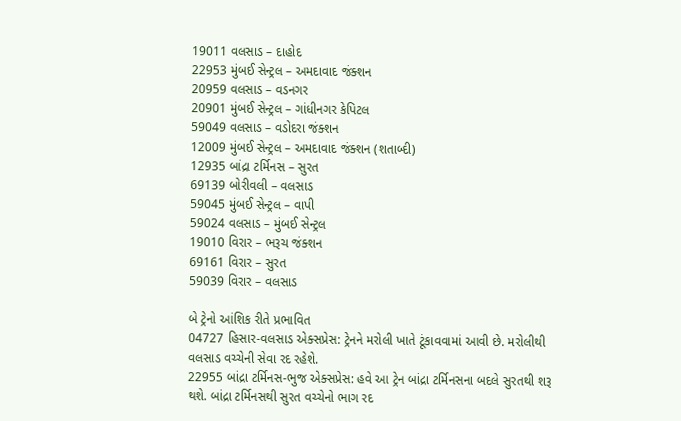19011 વલસાડ – દાહોદ
22953 મુંબઈ સેન્ટ્રલ – અમદાવાદ જંક્શન
20959 વલસાડ – વડનગર
20901 મુંબઈ સેન્ટ્રલ – ગાંધીનગર કેપિટલ
59049 વલસાડ – વડોદરા જંક્શન
12009 મુંબઈ સેન્ટ્રલ – અમદાવાદ જંક્શન (શતાબ્દી)
12935 બાંદ્રા ટર્મિનસ – સુરત
69139 બોરીવલી – વલસાડ
59045 મુંબઈ સેન્ટ્રલ – વાપી
59024 વલસાડ – મુંબઈ સેન્ટ્રલ
19010 વિરાર – ભરૂચ જંક્શન
69161 વિરાર – સુરત
59039 વિરાર – વલસાડ

બે ટ્રેનો આંશિક રીતે પ્રભાવિત
04727 હિસાર-વલસાડ એક્સપ્રેસ: ટ્રેનને મરોલી ખાતે ટૂંકાવવામાં આવી છે. મરોલીથી વલસાડ વચ્ચેની સેવા રદ રહેશે.
22955 બાંદ્રા ટર્મિનસ-ભુજ એક્સપ્રેસ: હવે આ ટ્રેન બાંદ્રા ટર્મિનસના બદલે સુરતથી શરૂ થશે. બાંદ્રા ટર્મિનસથી સુરત વચ્ચેનો ભાગ રદ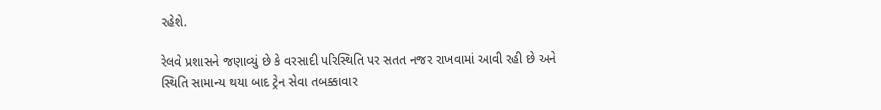રહેશે.

રેલવે પ્રશાસને જણાવ્યું છે કે વરસાદી પરિસ્થિતિ પર સતત નજર રાખવામાં આવી રહી છે અને સ્થિતિ સામાન્ય થયા બાદ ટ્રેન સેવા તબક્કાવાર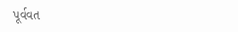પૂર્વવત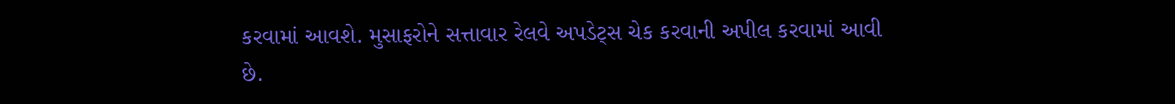કરવામાં આવશે. મુસાફરોને સત્તાવાર રેલવે અપડેટ્સ ચેક કરવાની અપીલ કરવામાં આવી છે.